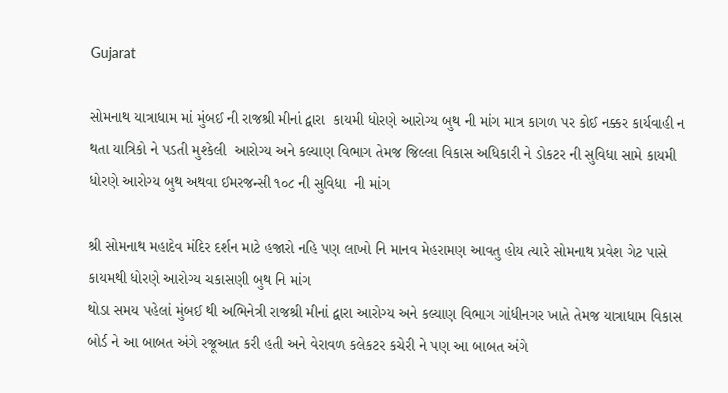Gujarat

સોમનાથ યાત્રાધામ માં મુંબઈ ની રાજશ્રી મીનાં દ્વારા  કાયમી ધોરણે આરોગ્ય બુથ ની માંગ માત્ર કાગળ પર કોઈ નક્કર કાર્યવાહી ન થતા યાત્રિકો ને પડતી મુશ્કેલી  આરોગ્ય અને કલ્યાણ વિભાગ તેમજ જિલ્લા વિકાસ અધિકારી ને ડોકટર ની સુવિધા સામે કાયમી ધોરણે આરોગ્ય બુથ અથવા ઈમરજન્સી ૧૦૮ ની સુવિધા  ની માંગ

શ્રી સોમનાથ મહાદેવ મંદિર દર્શન માટે હજારો નહિ પણ લાખો નિ માનવ મેહરામણ આવતુ હોય ત્યારે સોમનાથ પ્રવેશ ગેટ પાસે કાયમથી ધોરણે આરોગ્ય ચકાસણી બુથ નિ માંગ
થોડા સમય પહેલાં મુંબઈ થી અભિનેત્રી રાજશ્રી મીનાં દ્વારા આરોગ્ય અને કલ્યાણ વિભાગ ગાંધીનગર ખાતે તેમજ યાત્રાધામ વિકાસ બોર્ડ ને આ બાબત અંગે રજૂઆત કરી હતી અને વેરાવળ કલેકટર કચેરી ને પણ આ બાબત અંગે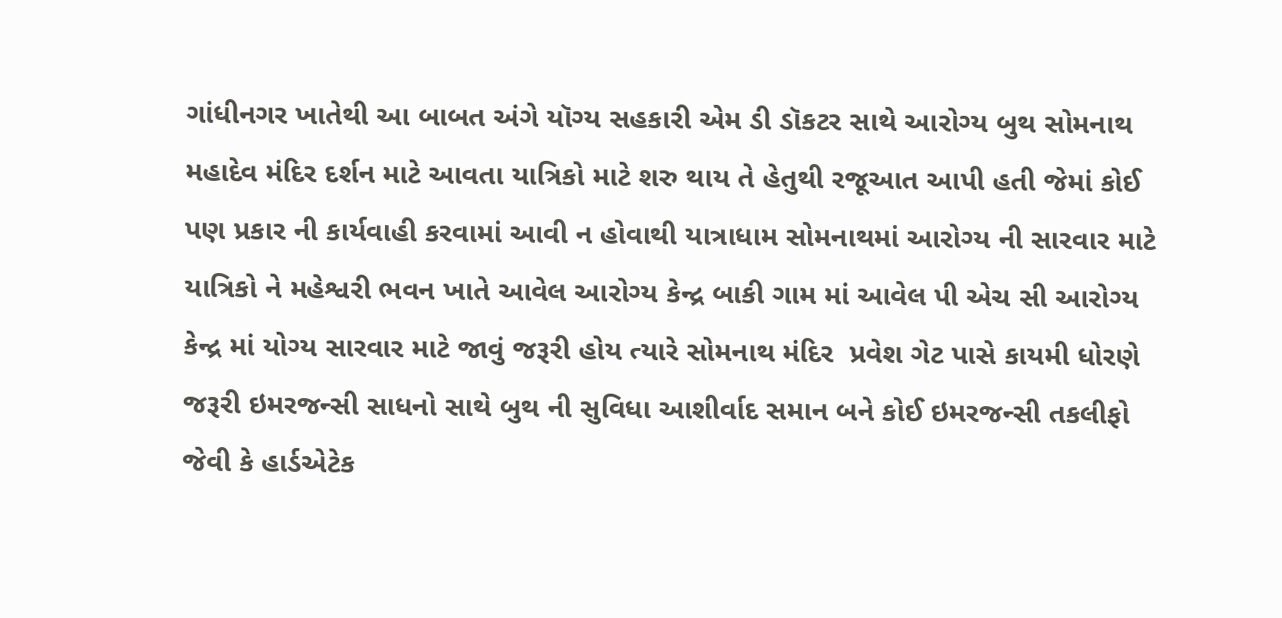ગાંધીનગર ખાતેથી આ બાબત અંગે યૉગ્ય સહકારી એમ ડી ડૉકટર સાથે આરોગ્ય બુથ સોમનાથ મહાદેવ મંદિર દર્શન માટે આવતા યાત્રિકો માટે શરુ થાય તે હેતુથી રજૂઆત આપી હતી જેમાં કોઈ પણ પ્રકાર ની કાર્યવાહી કરવામાં આવી ન હોવાથી યાત્રાધામ સોમનાથમાં આરોગ્ય ની સારવાર માટે યાત્રિકો ને મહેશ્વરી ભવન ખાતે આવેલ આરોગ્ય કેન્દ્ર બાકી ગામ માં આવેલ પી એચ સી આરોગ્ય કેન્દ્ર માં યોગ્ય સારવાર માટે જાવું જરૂરી હોય ત્યારે સોમનાથ મંદિર  પ્રવેશ ગેટ પાસે કાયમી ધોરણે જરૂરી ઇમરજન્સી સાધનો સાથે બુથ ની સુવિધા આશીર્વાદ સમાન બને કોઈ ઇમરજન્સી તકલીફો જેવી કે હાર્ડએટેક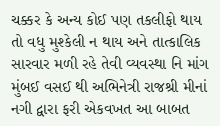ચક્કર કે અન્ય કોઈ પણ તકલીફો થાય તો વધુ મુશ્કેલી ન થાય અને તાત્કાલિક સારવાર મળી રહે તેવી વ્યવસ્થા નિ માંગ મુંબઈ વસઈ થી અભિનેત્રી રાજશ્રી મીનાં નગી દ્વારા ફરી એકવખત આ બાબત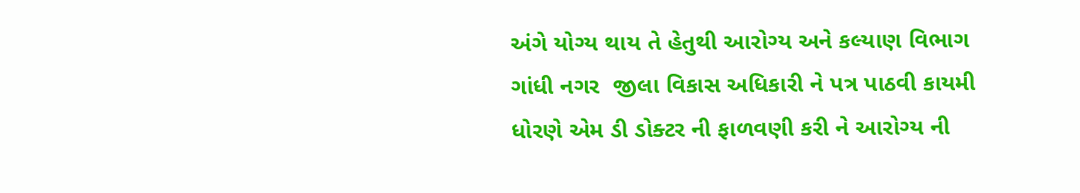અંગે યોગ્ય થાય તે હેતુથી આરોગ્ય અને કલ્યાણ વિભાગ ગાંધી નગર  જીલા વિકાસ અધિકારી ને પત્ર પાઠવી કાયમી ધોરણે એમ ડી ડોક્ટર ની ફાળવણી કરી ને આરોગ્ય ની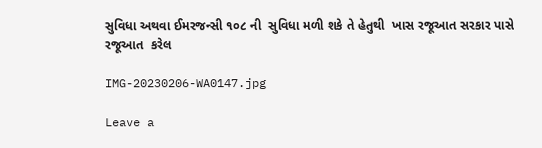સુવિધા અથવા ઈમરજન્સી ૧૦૮ ની  સુવિધા મળી શકે તે હેતુથી  ખાસ રજૂઆત સરકાર પાસે રજૂઆત  કરેલ

IMG-20230206-WA0147.jpg

Leave a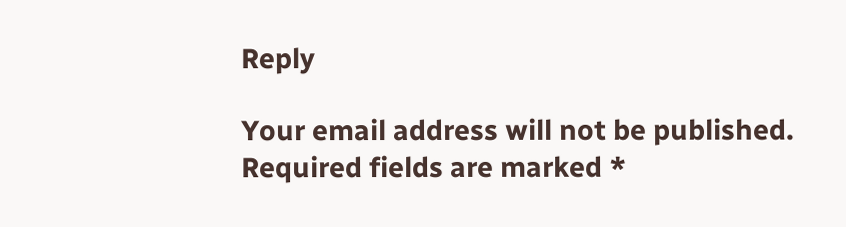Reply

Your email address will not be published. Required fields are marked *